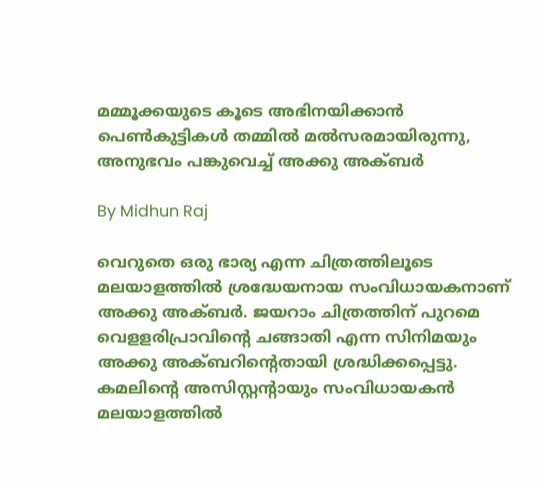മമ്മൂക്കയുടെ കൂടെ അഭിനയിക്കാന്‍ പെണ്‍കുട്ടികള്‍ തമ്മില്‍ മല്‍സരമായിരുന്നു, അനുഭവം പങ്കുവെച്ച് അക്കു അക്ബര്‍

By Midhun Raj

വെറുതെ ഒരു ഭാര്യ എന്ന ചിത്രത്തിലൂടെ മലയാളത്തില്‍ ശ്രദ്ധേയനായ സംവിധായകനാണ് അക്കു അക്ബര്‍. ജയറാം ചിത്രത്തിന് പുറമെ വെളളരിപ്രാവിന്റെ ചങ്ങാതി എന്ന സിനിമയും അക്കു അക്ബറിന്റെതായി ശ്രദ്ധിക്കപ്പെട്ടു. കമലിന്റെ അസിസ്റ്റന്റായും സംവിധായകന്‍ മലയാളത്തില്‍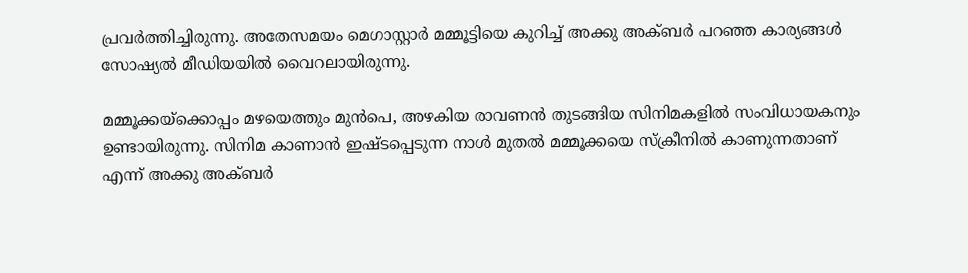പ്രവര്‍ത്തിച്ചിരുന്നു. അതേസമയം മെഗാസ്റ്റാര്‍ മമ്മൂട്ടിയെ കുറിച്ച് അക്കു അക്ബര്‍ പറഞ്ഞ കാര്യങ്ങള്‍ സോഷ്യല്‍ മീഡിയയില്‍ വൈറലായിരുന്നു.

മമ്മൂക്കയ്‌ക്കൊപ്പം മഴയെത്തും മുന്‍പെ, അഴകിയ രാവണന്‍ തുടങ്ങിയ സിനിമകളില്‍ സംവിധായകനും ഉണ്ടായിരുന്നു. സിനിമ കാണാന്‍ ഇഷ്ടപ്പെടുന്ന നാള്‍ മുതല്‍ മമ്മൂക്കയെ സ്‌ക്രീനില്‍ കാണുന്നതാണ് എന്ന് അക്കു അക്ബര്‍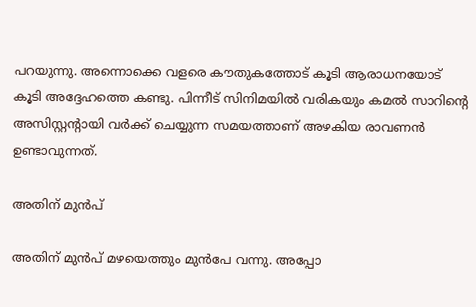പറയുന്നു. അന്നൊക്കെ വളരെ കൗതുകത്തോട് കൂടി ആരാധനയോട് കൂടി അദ്ദേഹത്തെ കണ്ടു. പിന്നീട് സിനിമയില്‍ വരികയും കമല്‍ സാറിന്റെ അസിസ്റ്റന്റായി വര്‍ക്ക് ചെയ്യുന്ന സമയത്താണ് അഴകിയ രാവണന്‍ ഉണ്ടാവുന്നത്.

അതിന് മുന്‍പ്

അതിന് മുന്‍പ് മഴയെത്തും മുന്‍പേ വന്നു. അപ്പോ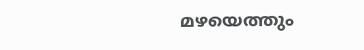മഴയെത്തും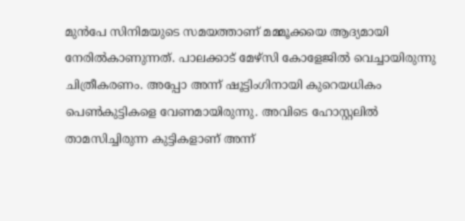മുന്‍പേ സിനിമയുടെ സമയത്താണ് മമ്മൂക്കയെ ആദ്യമായി നേരില്‍കാണുന്നത്. പാലക്കാട് മേഴ്‌സി കോളേജില്‍ വെച്ചായിരുന്നു ചിത്രീകരണം. അപ്പോ അന്ന് ഷൂട്ടിംഗിനായി കുറെയധികം പെണ്‍കുട്ടികളെ വേണമായിരുന്നു. അവിടെ ഹോസ്റ്റലില്‍ താമസിച്ചിരുന്ന കുട്ടികളാണ് അന്ന്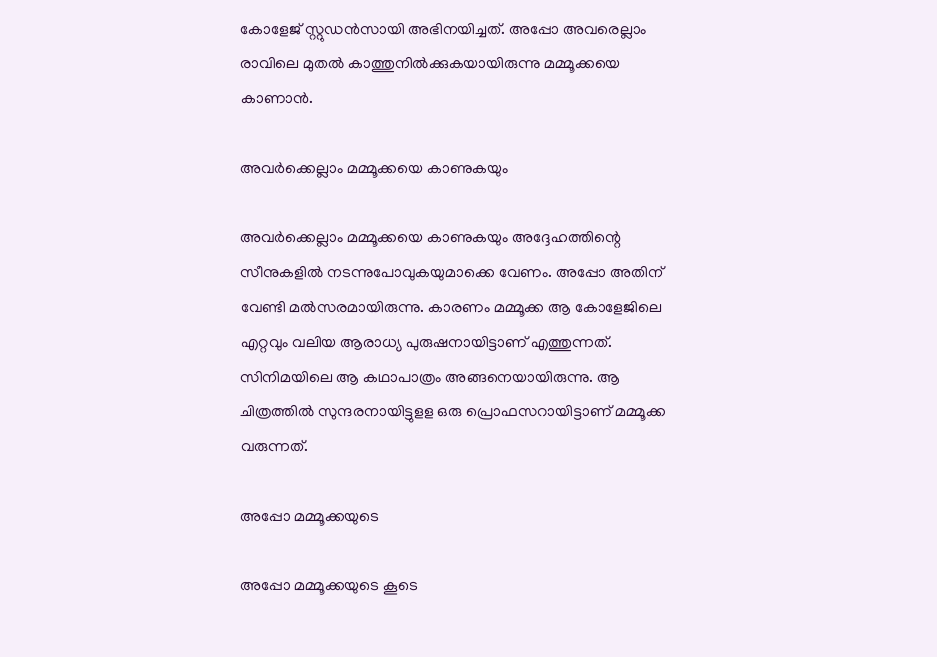കോളേജ് സ്റ്റുഡന്‍സായി അഭിനയിച്ചത്. അപ്പോ അവരെല്ലാം രാവിലെ മുതല്‍ കാത്തുനില്‍ക്കുകയായിരുന്നു മമ്മൂക്കയെ കാണാന്‍.

അവര്‍ക്കെല്ലാം മമ്മൂക്കയെ കാണുകയും

അവര്‍ക്കെല്ലാം മമ്മൂക്കയെ കാണുകയും അദ്ദേഹത്തിന്റെ സീനുകളില്‍ നടന്നുപോവുകയുമാക്കെ വേണം. അപ്പോ അതിന് വേണ്ടി മല്‍സരമായിരുന്നു. കാരണം മമ്മൂക്ക ആ കോളേജിലെ എറ്റവും വലിയ ആരാധ്യ പുരുഷനായിട്ടാണ് എത്തുന്നത്. സിനിമയിലെ ആ കഥാപാത്രം അങ്ങനെയായിരുന്നു. ആ ചിത്രത്തില്‍ സുന്ദരനായിട്ടുളള ഒരു പ്രൊഫസറായിട്ടാണ് മമ്മൂക്ക വരുന്നത്.

അപ്പോ മമ്മൂക്കയുടെ

അപ്പോ മമ്മൂക്കയുടെ കൂടെ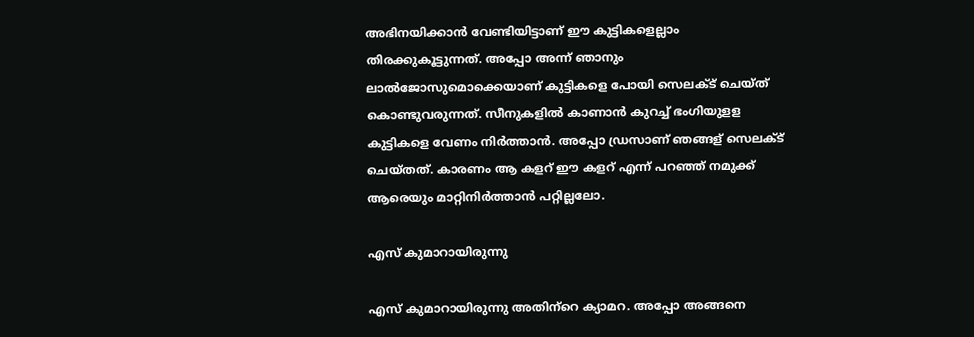അഭിനയിക്കാന്‍ വേണ്ടിയിട്ടാണ് ഈ കുട്ടികളെല്ലാം തിരക്കുകൂട്ടുന്നത്. അപ്പോ അന്ന് ഞാനും ലാല്‍ജോസുമൊക്കെയാണ് കുട്ടികളെ പോയി സെലക്ട് ചെയ്ത് കൊണ്ടുവരുന്നത്. സീനുകളില്‍ കാണാന്‍ കുറച്ച് ഭംഗിയുളള കുട്ടികളെ വേണം നിര്‍ത്താന്‍. അപ്പോ ഡ്രസാണ് ഞങ്ങള് സെലക്ട് ചെയ്തത്. കാരണം ആ കളറ് ഈ കളറ് എന്ന് പറഞ്ഞ് നമുക്ക് ആരെയും മാറ്റിനിര്‍ത്താന്‍ പറ്റില്ലലോ.

എസ് കുമാറായിരുന്നു

എസ് കുമാറായിരുന്നു അതിന്‌റെ ക്യാമറ. അപ്പോ അങ്ങനെ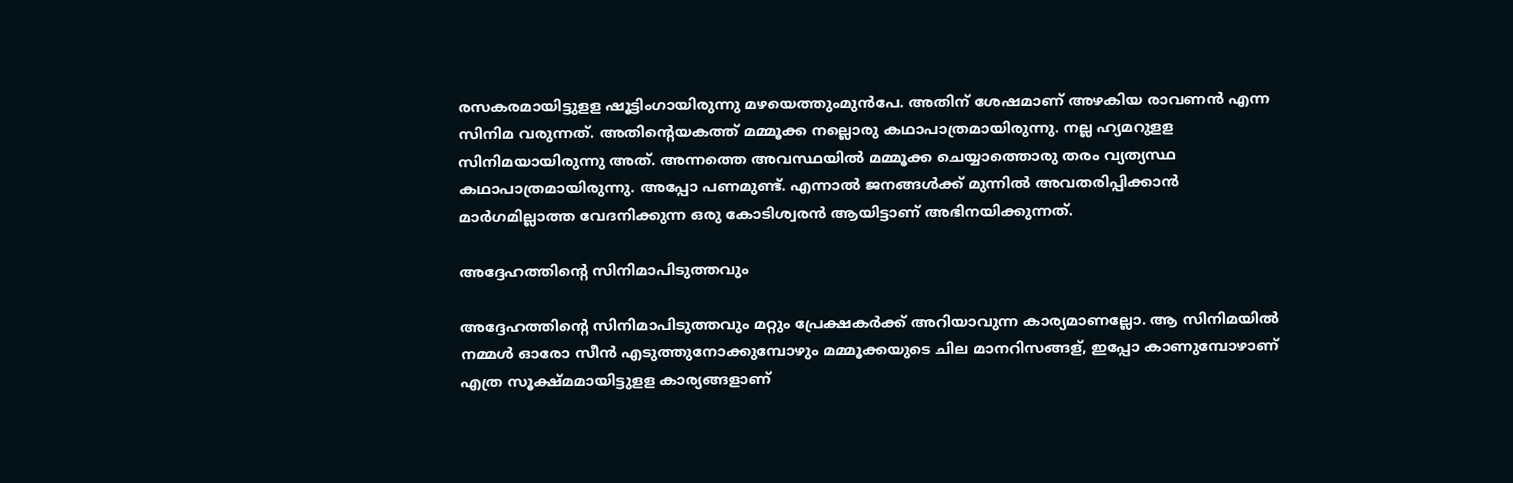രസകരമായിട്ടുളള ഷൂട്ടിംഗായിരുന്നു മഴയെത്തുംമുന്‍പേ. അതിന് ശേഷമാണ് അഴകിയ രാവണന്‍ എന്ന സിനിമ വരുന്നത്. അതിന്റെയകത്ത് മമ്മൂക്ക നല്ലൊരു കഥാപാത്രമായിരുന്നു. നല്ല ഹ്യമറുളള സിനിമയായിരുന്നു അത്. അന്നത്തെ അവസ്ഥയില്‍ മമ്മൂക്ക ചെയ്യാത്തൊരു തരം വ്യത്യസ്ഥ കഥാപാത്രമായിരുന്നു. അപ്പോ പണമുണ്ട്. എന്നാല്‍ ജനങ്ങള്‍ക്ക് മുന്നില്‍ അവതരിപ്പിക്കാന്‍ മാര്‍ഗമില്ലാത്ത വേദനിക്കുന്ന ഒരു കോടിശ്വരന്‍ ആയിട്ടാണ് അഭിനയിക്കുന്നത്.

അദ്ദേഹത്തിന്റെ സിനിമാപിടുത്തവും

അദ്ദേഹത്തിന്റെ സിനിമാപിടുത്തവും മറ്റും പ്രേക്ഷകര്‍ക്ക് അറിയാവുന്ന കാര്യമാണല്ലോ. ആ സിനിമയില്‍ നമ്മള്‍ ഓരോ സീന്‍ എടുത്തുനോക്കുമ്പോഴും മമ്മൂക്കയുടെ ചില മാനറിസങ്ങള്, ഇപ്പോ കാണുമ്പോഴാണ് എത്ര സൂക്ഷ്മമായിട്ടുളള കാര്യങ്ങളാണ്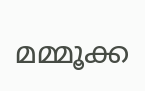മമ്മൂക്ക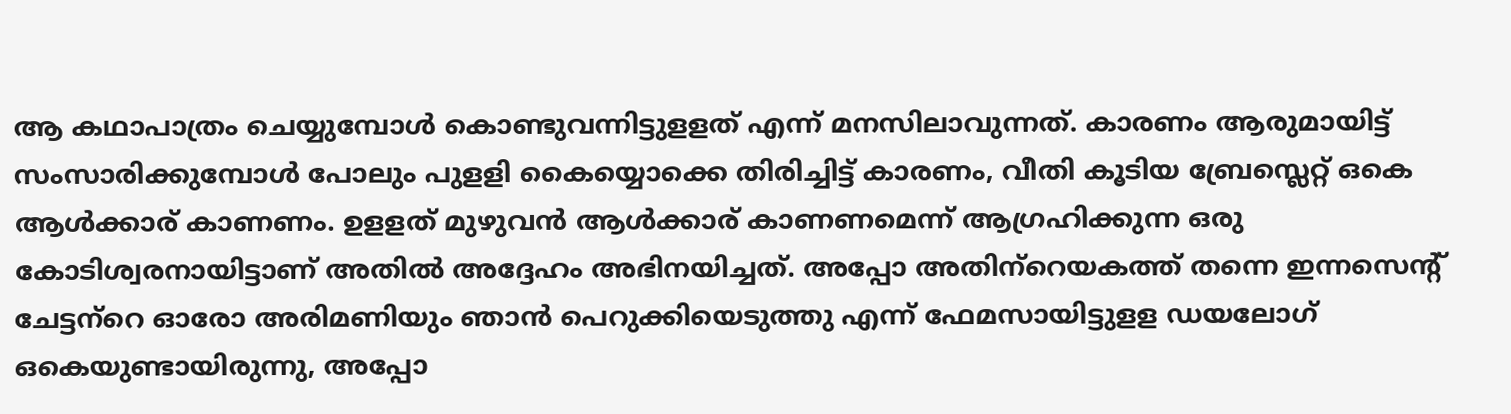ആ കഥാപാത്രം ചെയ്യുമ്പോള്‍ കൊണ്ടുവന്നിട്ടുളളത് എന്ന് മനസിലാവുന്നത്. കാരണം ആരുമായിട്ട് സംസാരിക്കുമ്പോള്‍ പോലും പുളളി കൈയ്യൊക്കെ തിരിച്ചിട്ട് കാരണം, വീതി കൂടിയ ബ്രേസ്ലെറ്റ് ഒകെ ആള്‍ക്കാര് കാണണം. ഉളളത് മുഴുവന്‍ ആള്‍ക്കാര് കാണണമെന്ന് ആഗ്രഹിക്കുന്ന ഒരു കോടിശ്വരനായിട്ടാണ് അതില്‍ അദ്ദേഹം അഭിനയിച്ചത്. അപ്പോ അതിന്‌റെയകത്ത് തന്നെ ഇന്നസെന്റ് ചേട്ടന്‌റെ ഓരോ അരിമണിയും ഞാന്‍ പെറുക്കിയെടുത്തു എന്ന് ഫേമസായിട്ടുളള ഡയലോഗ് ഒകെയുണ്ടായിരുന്നു, അപ്പോ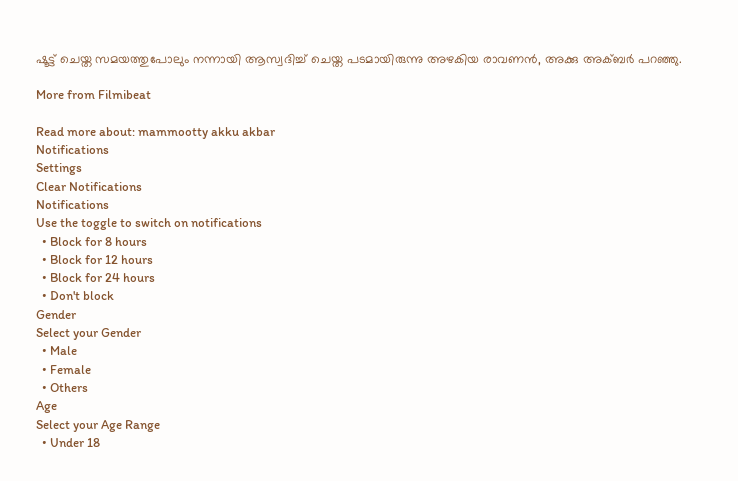ഷൂട്ട് ചെയ്ത സമയത്തുപോലും നന്നായി ആസ്വദിച്ച് ചെയ്ത പടമായിരുന്നു അഴകിയ രാവണന്‍, അക്കു അക്ബര്‍ പറഞ്ഞു.

More from Filmibeat

Read more about: mammootty akku akbar
Notifications
Settings
Clear Notifications
Notifications
Use the toggle to switch on notifications
  • Block for 8 hours
  • Block for 12 hours
  • Block for 24 hours
  • Don't block
Gender
Select your Gender
  • Male
  • Female
  • Others
Age
Select your Age Range
  • Under 18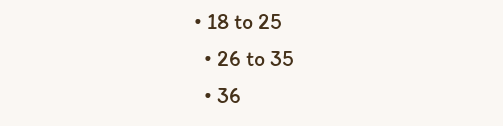• 18 to 25
  • 26 to 35
  • 36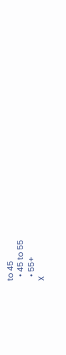to 45
  • 45 to 55
  • 55+
X